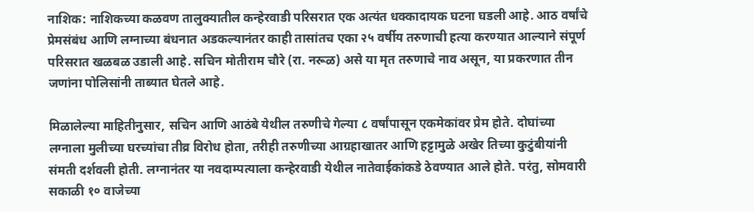नाशिक: नाशिकच्या कळवण तालुक्यातील कन्हेरवाडी परिसरात एक अत्यंत धक्कादायक घटना घडली आहे. आठ वर्षांचे प्रेमसंबंध आणि लग्नाच्या बंधनात अडकल्यानंतर काही तासांतच एका २५ वर्षीय तरुणाची हत्या करण्यात आल्याने संपूर्ण परिसरात खळबळ उडाली आहे. सचिन मोतीराम चौरे (रा. नरूळ) असे या मृत तरुणाचे नाव असून, या प्रकरणात तीन जणांना पोलिसांनी ताब्यात घेतले आहे.

मिळालेल्या माहितीनुसार, सचिन आणि आठंबे येथील तरुणीचे गेल्या ८ वर्षांपासून एकमेकांवर प्रेम होते. दोघांच्या लग्नाला मुलीच्या घरच्यांचा तीव्र विरोध होता, तरीही तरुणीच्या आग्रहाखातर आणि हट्टामुळे अखेर तिच्या कुटुंबीयांनी संमती दर्शवली होती. लग्नानंतर या नवदाम्पत्याला कन्हेरवाडी येथील नातेवाईकांकडे ठेवण्यात आले होते. परंतु, सोमवारी सकाळी १० वाजेच्या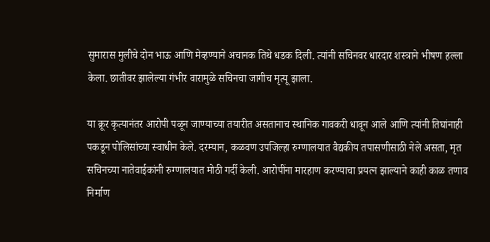सुमारास मुलीचे दोन भाऊ आणि मेव्हण्याने अचानक तिथे धडक दिली. त्यांनी सचिनवर धारदार शस्त्राने भीषण हल्ला केला. छातीवर झालेल्या गंभीर वारामुळे सचिनचा जागीच मृत्यू झाला.

या क्रूर कृत्यानंतर आरोपी पळून जाण्याच्या तयारीत असतानाच स्थानिक गावकरी धावून आले आणि त्यांनी तिघांनाही पकडून पोलिसांच्या स्वाधीन केले. दरम्यान, कळवण उपजिल्हा रुग्णालयात वैद्यकीय तपासणीसाठी नेले असता, मृत सचिनच्या नातेवाईकांनी रुग्णालयात मोठी गर्दी केली. आरोपींना मारहाण करण्याचा प्रयत्न झाल्याने काही काळ तणाव निर्माण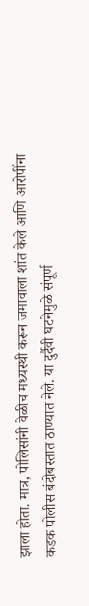झाला होता. मात्र, पोलिसांनी वेळीच मध्यस्थी करून जमावाला शांत केले आणि आरोपींना कडक पोलीस बंदोबस्तात ठाण्यात नेले. या दुर्दैवी घटनेमुळे संपूर्ण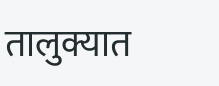तालुक्यात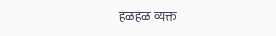हळहळ व्यक्त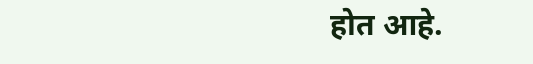होत आहे.